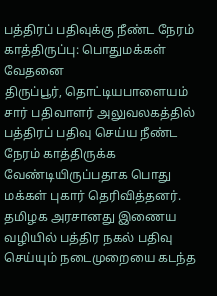பத்திரப் பதிவுக்கு நீண்ட நேரம் காத்திருப்பு: பொதுமக்கள் வேதனை
திருப்பூர், தொட்டியபாளையம் சார் பதிவாளர் அலுவலகத்தில் பத்திரப் பதிவு செய்ய நீண்ட நேரம் காத்திருக்க வேண்டியிருப்பதாக பொது மக்கள் புகார் தெரிவித்தனர்.
தமிழக அரசானது இணைய வழியில் பத்திர நகல் பதிவு செய்யும் நடைமுறையை கடந்த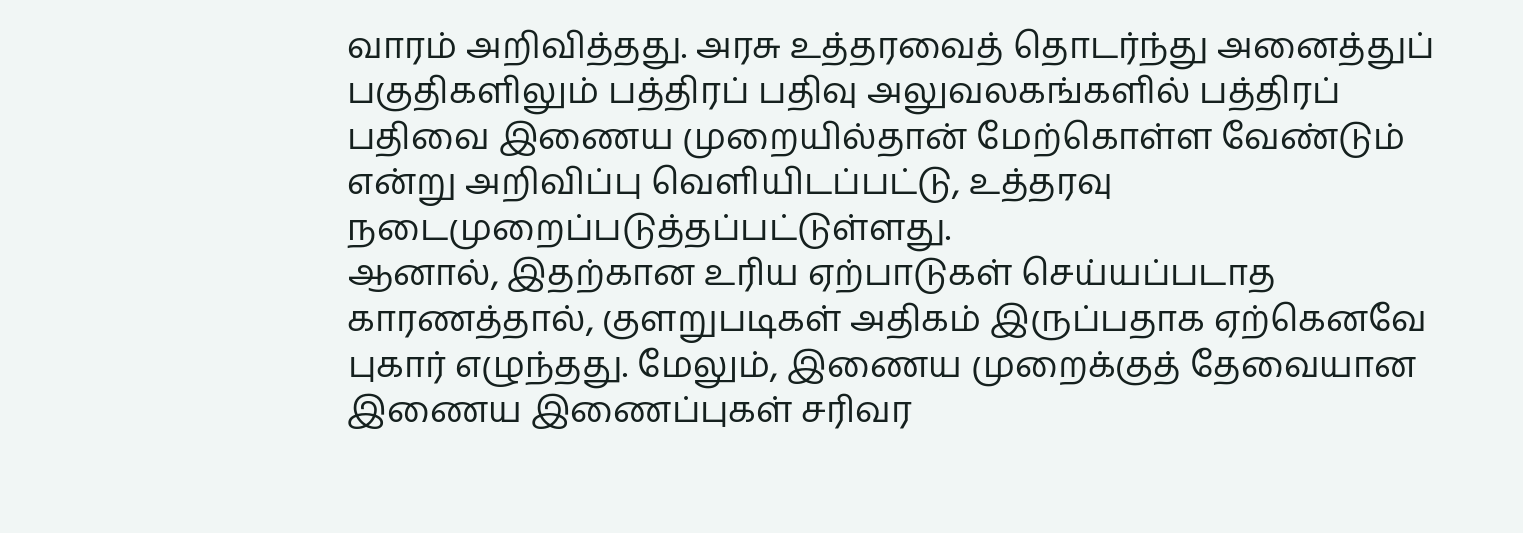வாரம் அறிவித்தது. அரசு உத்தரவைத் தொடர்ந்து அனைத்துப் பகுதிகளிலும் பத்திரப் பதிவு அலுவலகங்களில் பத்திரப் பதிவை இணைய முறையில்தான் மேற்கொள்ள வேண்டும் என்று அறிவிப்பு வெளியிடப்பட்டு, உத்தரவு நடைமுறைப்படுத்தப்பட்டுள்ளது.
ஆனால், இதற்கான உரிய ஏற்பாடுகள் செய்யப்படாத காரணத்தால், குளறுபடிகள் அதிகம் இருப்பதாக ஏற்கெனவே புகார் எழுந்தது. மேலும், இணைய முறைக்குத் தேவையான இணைய இணைப்புகள் சரிவர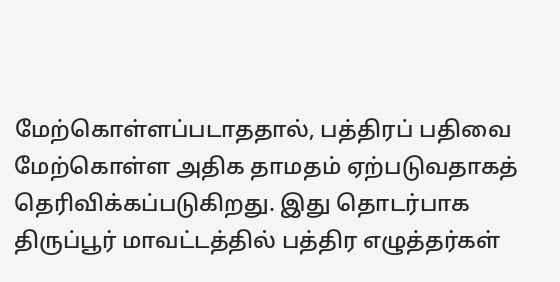மேற்கொள்ளப்படாததால், பத்திரப் பதிவை மேற்கொள்ள அதிக தாமதம் ஏற்படுவதாகத் தெரிவிக்கப்படுகிறது. இது தொடர்பாக திருப்பூர் மாவட்டத்தில் பத்திர எழுத்தர்கள்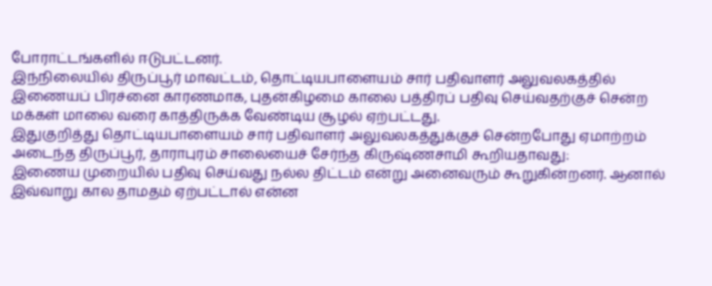போராட்டங்களில் ஈடுபட்டனர்.
இந்நிலையில் திருப்பூர் மாவட்டம், தொட்டியபாளையம் சார் பதிவாளர் அலுவலகத்தில் இணையப் பிரச்னை காரணமாக, புதன்கிழமை காலை பத்திரப் பதிவு செய்வதற்குச் சென்ற மக்கள் மாலை வரை காத்திருக்க வேண்டிய சூழல் ஏற்பட்டது.
இதுகுறித்து தொட்டியபாளையம் சார் பதிவாளர் அலுவலகத்துக்குச் சென்றபோது ஏமாற்றம் அடைந்த திருப்பூர், தாராபுரம் சாலையைச் சேர்ந்த கிருஷ்ணசாமி கூறியதாவது:
இணைய முறையில் பதிவு செய்வது நல்ல திட்டம் என்று அனைவரும் கூறுகின்றனர். ஆனால் இவ்வாறு கால தாமதம் ஏற்பட்டால் என்ன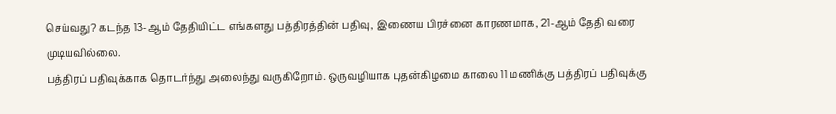செய்வது? கடந்த 13-ஆம் தேதியிட்ட எங்களது பத்திரத்தின் பதிவு, இணைய பிரச்னை காரணமாக, 21-ஆம் தேதி வரை முடியவில்லை.
பத்திரப் பதிவுக்காக தொடர்ந்து அலைந்து வருகிறோம். ஒருவழியாக புதன்கிழமை காலை 11 மணிக்கு பத்திரப் பதிவுக்கு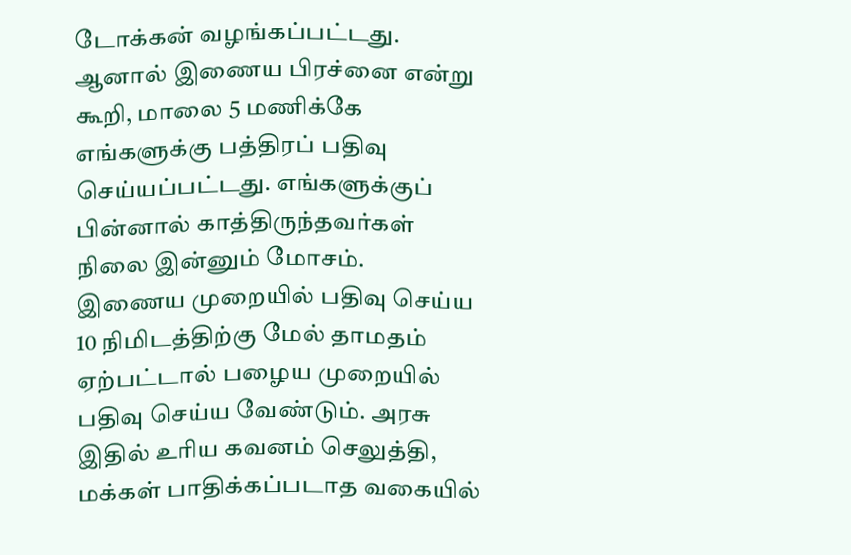டோக்கன் வழங்கப்பட்டது. ஆனால் இணைய பிரச்னை என்று கூறி, மாலை 5 மணிக்கே எங்களுக்கு பத்திரப் பதிவு செய்யப்பட்டது. எங்களுக்குப் பின்னால் காத்திருந்தவர்கள் நிலை இன்னும் மோசம்.
இணைய முறையில் பதிவு செய்ய 10 நிமிடத்திற்கு மேல் தாமதம் ஏற்பட்டால் பழைய முறையில் பதிவு செய்ய வேண்டும். அரசு இதில் உரிய கவனம் செலுத்தி, மக்கள் பாதிக்கப்படாத வகையில்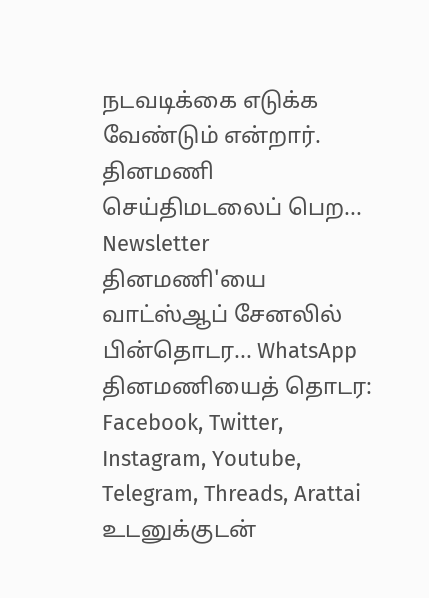நடவடிக்கை எடுக்க வேண்டும் என்றார்.
தினமணி செய்திமடலைப் பெற... Newsletter
தினமணி'யை வாட்ஸ்ஆப் சேனலில் பின்தொடர... WhatsApp
தினமணியைத் தொடர: Facebook, Twitter, Instagram, Youtube, Telegram, Threads, Arattai
உடனுக்குடன்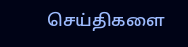செய்திகளை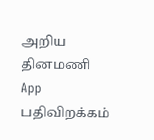அறிய தினமணி App பதிவிறக்கம்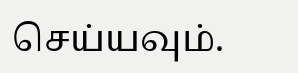செய்யவும்.